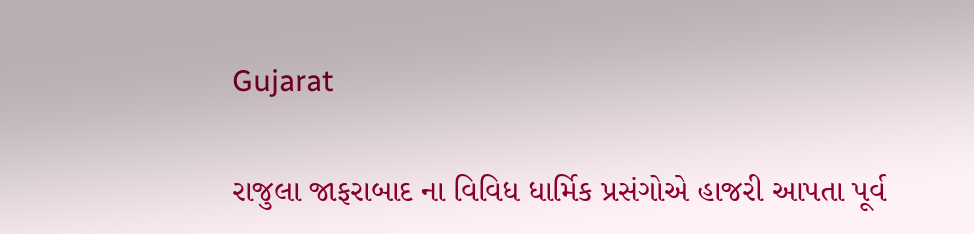Gujarat

રાજુલા જાફરાબાદ ના વિવિધ ધાર્મિક પ્રસંગોએ હાજરી આપતા પૂર્વ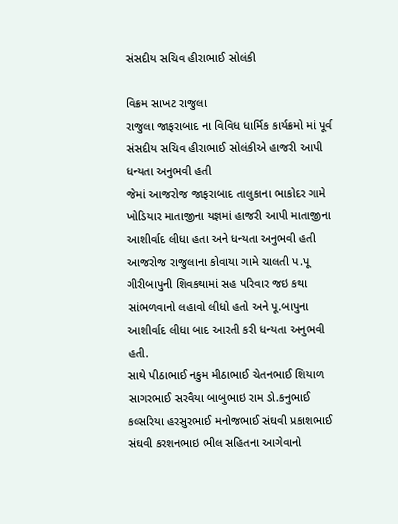સંસદીય સચિવ હીરાભાઈ સોલંકી

વિક્રમ સાખટ રાજુલા
રાજુલા જાફરાબાદ ના વિવિધ ધાર્મિક કાર્યક્રમો માં પૂર્વ સંસદીય સચિવ હીરાભાઈ સોલંકીએ હાજરી આપી ધન્યતા અનુભવી હતી
જેમાં આજરોજ જાફરાબાદ તાલુકાના ભાકોદર ગામે ખોડિયાર માતાજીના યજ્ઞમાં હાજરી આપી માતાજીના આશીર્વાદ લીધા હતા અને ધન્યતા અનુભવી હતી
આજરોજ રાજુલાના કોવાયા ગામે ચાલતી પ.પૂ ગીરીબાપુની શિવકથામાં સહ પરિવાર જઇ કથા સાંભળવાનો લહાવો લીધો હતો અને પૂ.બાપુના આશીર્વાદ લીધા બાદ આરતી કરી ધન્યતા અનુભવી હતી.
સાથે પીઠાભાઈ નકુમ મીઠાભાઈ ચેતનભાઈ શિયાળ સાગરભાઈ સરવૈયા બાબુભાઇ રામ ડો.કનુભાઈ કલ્સરિયા હરસુરભાઈ મનોજભાઈ સંઘવી પ્રકાશભાઈ સંઘવી કરશનભાઇ ભીલ સહિતના આગેવાનો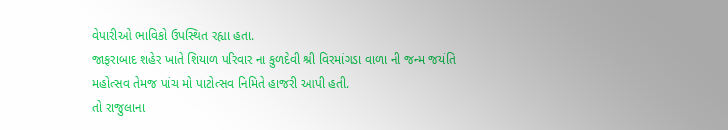વેપારીઓ ભાવિકો ઉપસ્થિત રહ્યા હતા.
જાફરાબાદ શહેર ખાતે શિયાળ પરિવાર ના કુળદેવી શ્રી વિરમાંગડા વાળા ની જન્મ જયંતિ મહોત્સવ તેમજ પાંચ મો પાટોત્સવ નિમિતે હાજરી આપી હતી.
તો રાજુલાના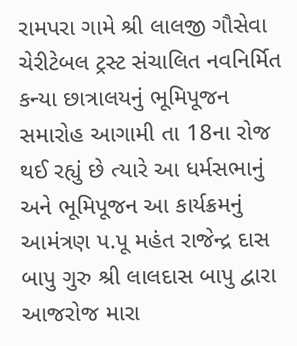રામપરા ગામે શ્રી લાલજી ગૌસેવા ચેરીટેબલ ટ્રસ્ટ સંચાલિત નવનિર્મિત કન્યા છાત્રાલયનું ભૂમિપૂજન સમારોહ આગામી તા 18ના રોજ થઈ રહ્યું છે ત્યારે આ ધર્મસભાનું અને ભૂમિપૂજન આ કાર્યક્રમનું આમંત્રણ પ.પૂ મહંત રાજેન્દ્ર દાસ બાપુ ગુરુ શ્રી લાલદાસ બાપુ દ્વારા આજરોજ મારા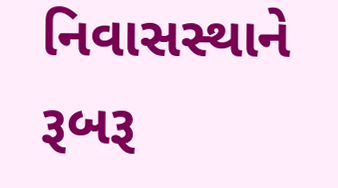નિવાસસ્થાને રૂબરૂ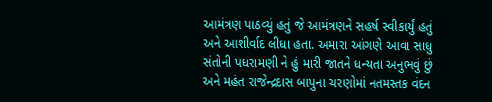આમંત્રણ પાઠવ્યું હતું જે આમંત્રણને સહર્ષ સ્વીકાર્યું હતું અને આશીર્વાદ લીધા હતા. અમારા આંગણે આવા સાધુ સંતોની પધરામણી ને હું મારી જાતને ધન્યતા અનુભવું છું અને મહંત રાજેન્દ્રદાસ બાપુના ચરણોમાં નતમસ્તક વંદન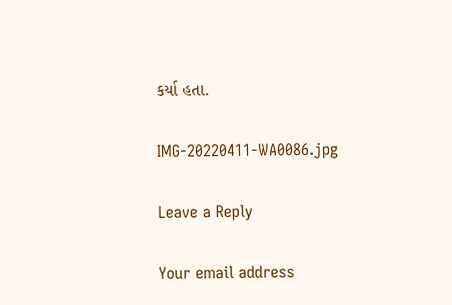કર્યા હતા.

IMG-20220411-WA0086.jpg

Leave a Reply

Your email address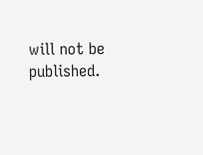will not be published.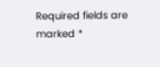Required fields are marked *